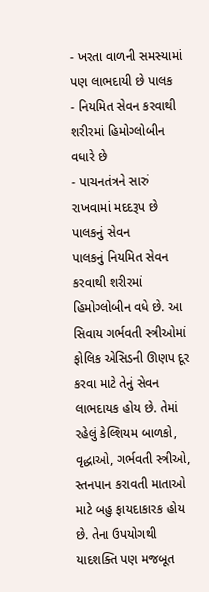- ખરતા વાળની સમસ્યામાં પણ લાભદાયી છે પાલક
- નિયમિત સેવન કરવાથી શરીરમાં હિમોગ્લોબીન વધારે છે
- પાચનતંત્રને સારું રાખવામાં મદદરૂપ છે પાલકનું સેવન
પાલકનું નિયમિત સેવન કરવાથી શરીરમાં હિમોગ્લોબીન વધે છે. આ સિવાય ગર્ભવતી સ્ત્રીઓમાં ફોલિક એસિડની ઊણપ દૂર કરવા માટે તેનું સેવન લાભદાયક હોય છે. તેમાં રહેલું કેલ્શિયમ બાળકો, વૃદ્ધાઓ, ગર્ભવતી સ્ત્રીઓ, સ્તનપાન કરાવતી માતાઓ માટે બહુ ફાયદાકારક હોય છે. તેના ઉપયોગથી યાદશક્તિ પણ મજબૂત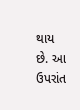થાય છે. આ ઉપરાંત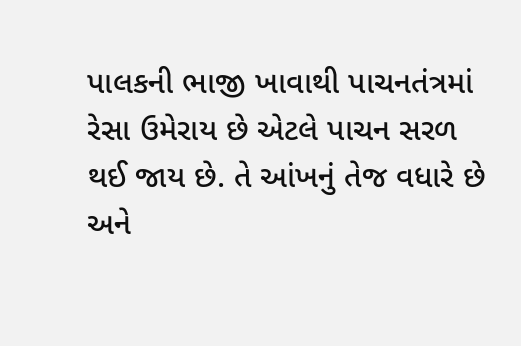પાલકની ભાજી ખાવાથી પાચનતંત્રમાં રેસા ઉમેરાય છે એટલે પાચન સરળ થઈ જાય છે. તે આંખનું તેજ વધારે છે અને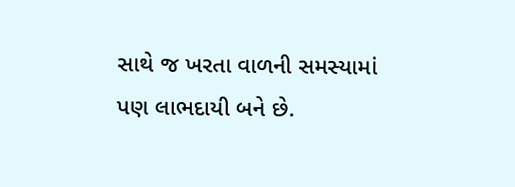સાથે જ ખરતા વાળની સમસ્યામાં પણ લાભદાયી બને છે.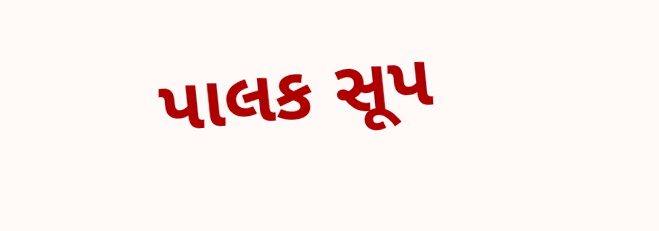પાલક સૂપ